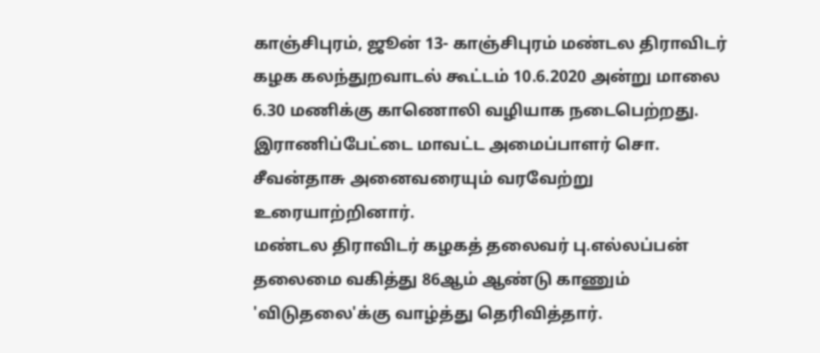காஞ்சிபுரம், ஜூன் 13- காஞ்சிபுரம் மண்டல திராவிடர் கழக கலந்துறவாடல் கூட்டம் 10.6.2020 அன்று மாலை 6.30 மணிக்கு காணொலி வழியாக நடைபெற்றது.
இராணிப்பேட்டை மாவட்ட அமைப்பாளர் சொ. சீவன்தாசு அனைவரையும் வரவேற்று உரையாற்றினார்.
மண்டல திராவிடர் கழகத் தலைவர் பு.எல்லப்பன் தலைமை வகித்து 86ஆம் ஆண்டு காணும் 'விடுதலை'க்கு வாழ்த்து தெரிவித்தார்.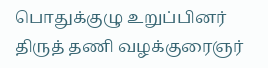பொதுக்குழு உறுப்பினர் திருத் தணி வழக்குரைஞர்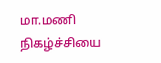மா.மணி நிகழ்ச்சியை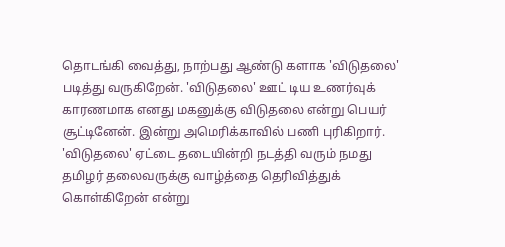தொடங்கி வைத்து, நாற்பது ஆண்டு களாக 'விடுதலை' படித்து வருகிறேன். 'விடுதலை' ஊட் டிய உணர்வுக் காரணமாக எனது மகனுக்கு விடுதலை என்று பெயர் சூட்டினேன். இன்று அமெரிக்காவில் பணி புரிகிறார். 'விடுதலை' ஏட்டை தடையின்றி நடத்தி வரும் நமது தமிழர் தலைவருக்கு வாழ்த்தை தெரிவித்துக் கொள்கிறேன் என்று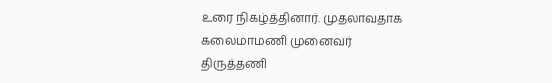உரை நிகழ்த்தினார். முதலாவதாக கலைமாமணி முனைவர் திருத்தணி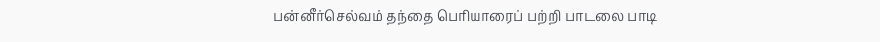பன்னீர்செல்வம் தந்தை பெரியாரைப் பற்றி பாடலை பாடி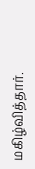மகிழ்வித்தார்.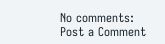No comments:
Post a Comment